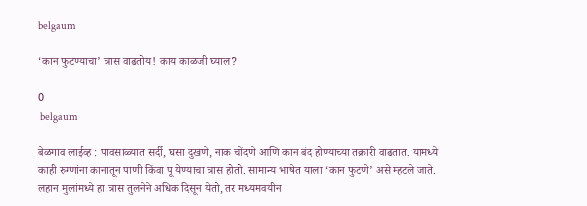belgaum

‘कान फुटण्याचा’ त्रास वाढतोय! काय काळजी घ्याल?

0
 belgaum

बेळगाव लाईव्ह : पावसाळ्यात सर्दी, घसा दुखणे, नाक चोंदणे आणि कान बंद होण्याच्या तक्रारी वाढतात. यामध्ये काही रुग्णांना कानातून पाणी किंवा पू येण्याचा त्रास होतो. सामान्य भाषेत याला ‘कान फुटणे’ असे म्हटले जाते. लहान मुलांमध्ये हा त्रास तुलनेने अधिक दिसून येतो, तर मध्यमवयीन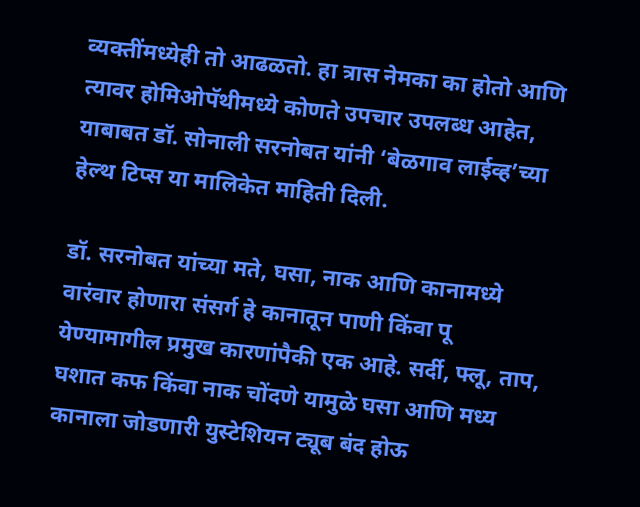व्यक्तींमध्येही तो आढळतो. हा त्रास नेमका का होतो आणि त्यावर होमिओपॅथीमध्ये कोणते उपचार उपलब्ध आहेत, याबाबत डॉ. सोनाली सरनोबत यांनी ‘बेळगाव लाईव्ह’च्या हेल्थ टिप्स या मालिकेत माहिती दिली.

डॉ. सरनोबत यांच्या मते, घसा, नाक आणि कानामध्ये वारंवार होणारा संसर्ग हे कानातून पाणी किंवा पू येण्यामागील प्रमुख कारणांपैकी एक आहे. सर्दी, फ्लू, ताप, घशात कफ किंवा नाक चोंदणे यामुळे घसा आणि मध्य कानाला जोडणारी युस्टेशियन ट्यूब बंद होऊ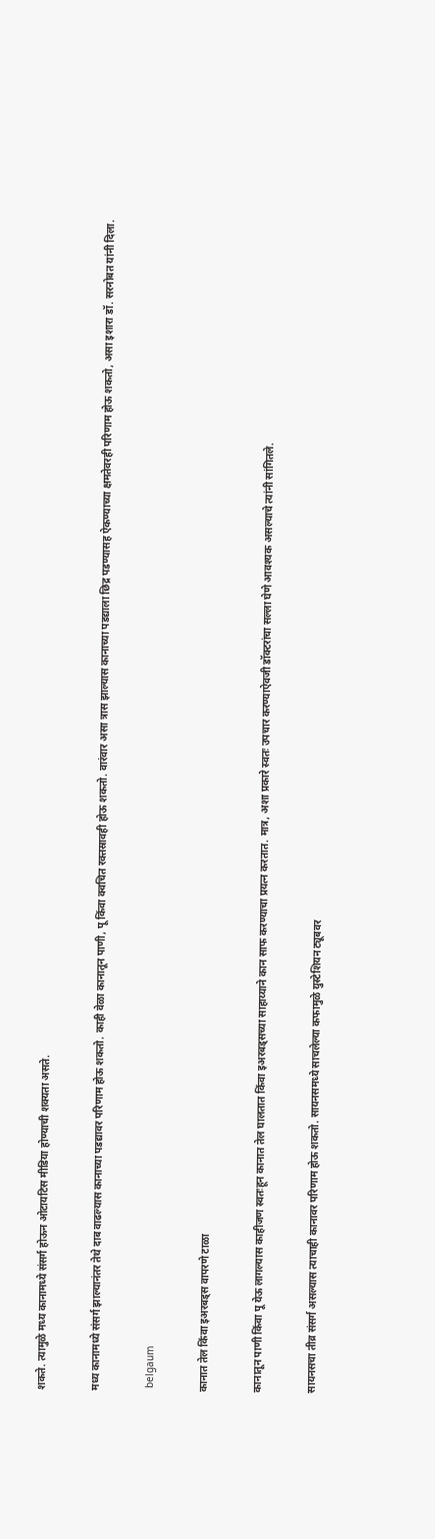शकते. त्यामुळे मध्य कानामध्ये संसर्ग होऊन ओटायटिस मीडिया होण्याची शक्यता असते.

मध्य कानामध्ये संसर्ग झाल्यानंतर तेथे दाब वाढल्यास कानाच्या पडद्यावर परिणाम होऊ शकतो. काही वेळा कानातून पाणी, पू किंवा क्वचित रक्तस्रावही होऊ शकतो. वारंवार असा त्रास झाल्यास कानाच्या पडद्याला छिद्र पडण्यासह ऐकण्याच्या क्षमतेवरही परिणाम होऊ शकतो, असा इशारा डॉ. सरनोबत यांनी दिला.

 belgaum

कानात तेल किंवा इअरबड्स वापरणे टाळा

कानातून पाणी किंवा पू येऊ लागल्यास काहीजण स्वतःहून कानात तेल घालतात किंवा इअरबड्सच्या साहाय्याने कान साफ करण्याचा प्रयत्न करतात. मात्र, अशा प्रकारे स्वतः उपचार करण्याऐवजी डॉक्टरांचा सल्ला घेणे आवश्यक असल्याचे त्यांनी सांगितले.

सायनसचा तीव्र संसर्ग असल्यास त्याचाही कानावर परिणाम होऊ शकतो. सायनसमध्ये साचलेल्या कफामुळे युस्टेशियन ट्यूबवर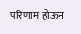परिणाम होऊन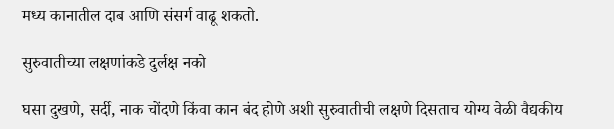मध्य कानातील दाब आणि संसर्ग वाढू शकतो.

सुरुवातीच्या लक्षणांकडे दुर्लक्ष नको

घसा दुखणे, सर्दी, नाक चोंदणे किंवा कान बंद होणे अशी सुरुवातीची लक्षणे दिसताच योग्य वेळी वैद्यकीय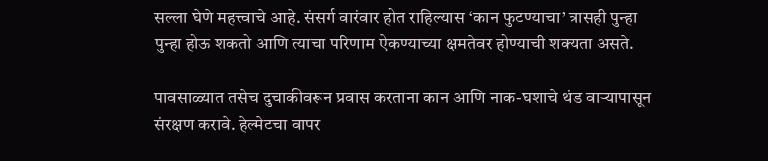सल्ला घेणे महत्त्वाचे आहे. संसर्ग वारंवार होत राहिल्यास ‘कान फुटण्याचा’ त्रासही पुन्हा पुन्हा होऊ शकतो आणि त्याचा परिणाम ऐकण्याच्या क्षमतेवर होण्याची शक्यता असते.

पावसाळ्यात तसेच दुचाकीवरून प्रवास करताना कान आणि नाक-घशाचे थंड वाऱ्यापासून संरक्षण करावे. हेल्मेटचा वापर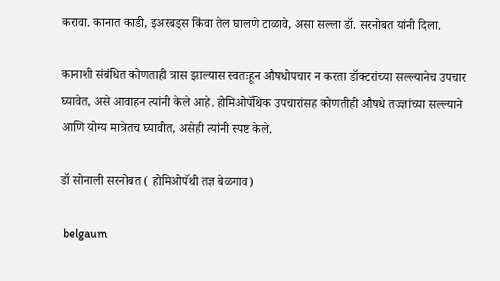करावा. कानात काडी, इअरबड्स किंवा तेल घालणे टाळावे, असा सल्ला डॉ. सरनोबत यांनी दिला.

कानाशी संबंधित कोणताही त्रास झाल्यास स्वतःहून औषधोपचार न करता डॉक्टरांच्या सल्ल्यानेच उपचार घ्यावेत, असे आवाहन त्यांनी केले आहे. होमिओपॅथिक उपचारांसह कोणतीही औषधे तज्ज्ञांच्या सल्ल्याने आणि योग्य मात्रेतच घ्यावीत, असेही त्यांनी स्पष्ट केले.

डॉ सोनाली सरनोबत ( होमिओपॅथी तज्ञ बेळगाव)

 belgaum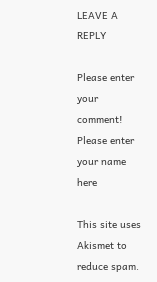LEAVE A REPLY

Please enter your comment!
Please enter your name here

This site uses Akismet to reduce spam.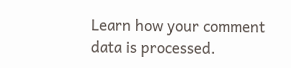Learn how your comment data is processed.